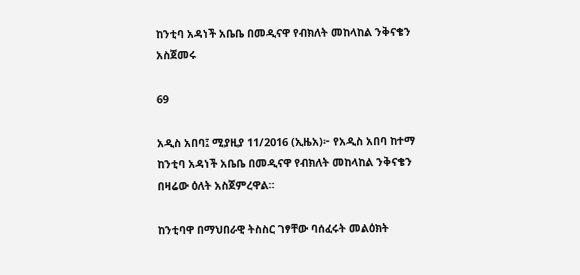ከንቲባ አዳነች አቤቤ በመዲናዋ የብክለት መከላከል ንቅናቄን አስጀመሩ

69

አዲስ አበባ፤ ሚያዚያ 11/2016 (ኢዜአ)፦ የአዲስ አበባ ከተማ ከንቲባ አዳነች አቤቤ በመዲናዋ የብክለት መከላከል ንቅናቄን በዛሬው ዕለት አስጀምረዋል።

ከንቲባዋ በማህበራዊ ትስስር ገፃቸው ባሰፈሩት መልዕክት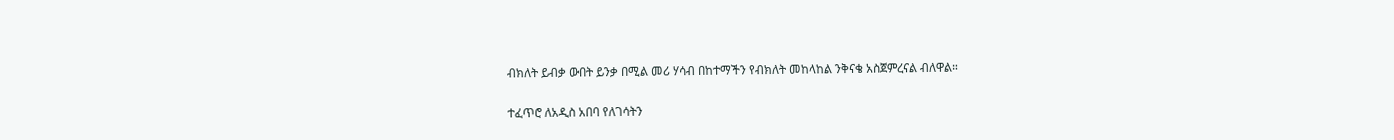ብክለት ይብቃ ውበት ይንቃ በሚል መሪ ሃሳብ በከተማችን የብክለት መከላከል ንቅናቄ አስጀምረናል ብለዋል።

ተፈጥሮ ለአዲስ አበባ የለገሳትን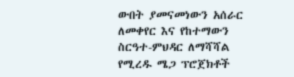ውበት ያመናመነውን አሰራር ለመቀየር እና የከተማውን ስርዓተ-ምህዳር ለማሻሻል የሚረዱ ሜጋ ፕሮጀክቶች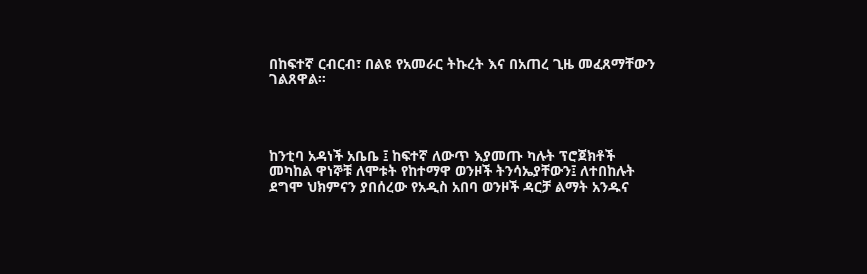በከፍተኛ ርብርብ፣ በልዩ የአመራር ትኩረት እና በአጠረ ጊዜ መፈጸማቸውን ገልጸዋል።




ከንቲባ አዳነች አቤቤ ፤ ከፍተኛ ለውጥ እያመጡ ካሉት ፕሮጀክቶች መካከል ዋነኞቹ ለሞቱት የከተማዋ ወንዞች ትንሳኤያቸውን፤ ለተበከሉት ደግሞ ህክምናን ያበሰረው የአዲስ አበባ ወንዞች ዳርቻ ልማት አንዱና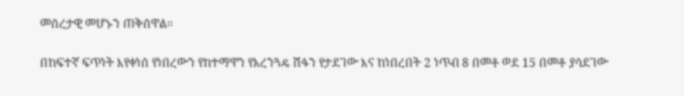መሰረታዊ መሆኑን ጠቅሰዋል።

በከፍተኛ ፍጥነት እየቀነሰ የነበረውን የከተማዋን የአረንጓዴ ሽፋን የታደገው እና ከነበረበት 2 ነጥብ 8 በመቶ ወደ 15 በመቶ ያሳደገው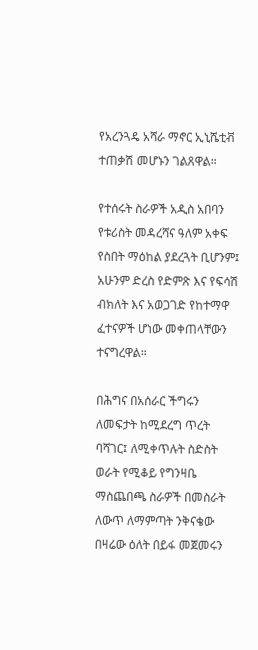የአረንጓዴ አሻራ ማኖር ኢኒሼቲቭ ተጠቃሽ መሆኑን ገልጸዋል።

የተሰሩት ስራዎች አዲስ አበባን የቱሪስት መዳረሻና ዓለም አቀፍ የስበት ማዕከል ያደረጓት ቢሆንም፤ አሁንም ድረስ የድምጽ እና የፍሳሽ ብክለት እና አወጋገድ የከተማዋ ፈተናዎች ሆነው መቀጠላቸውን ተናግረዋል።

በሕግና በአሰራር ችግሩን ለመፍታት ከሚደረግ ጥረት ባሻገር፤ ለሚቀጥሉት ስድስት ወራት የሚቆይ የግንዛቤ ማስጨበጫ ስራዎች በመስራት ለውጥ ለማምጣት ንቅናቄው በዛሬው ዕለት በይፋ መጀመሩን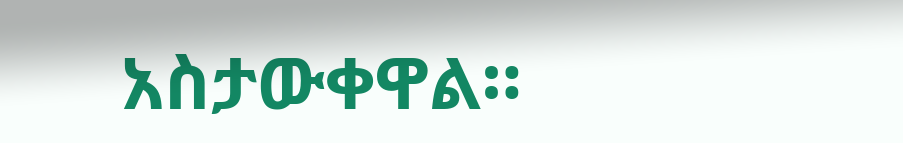አስታውቀዋል።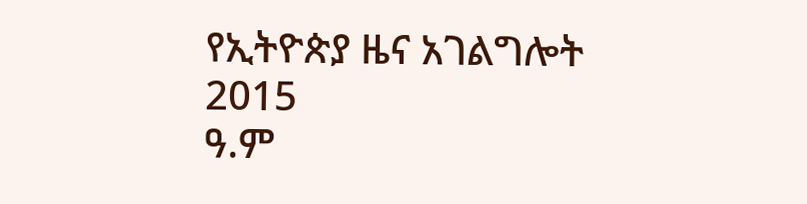የኢትዮጵያ ዜና አገልግሎት
2015
ዓ.ም